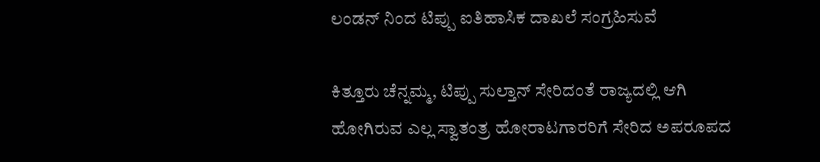ಲಂಡನ್ ನಿಂದ ಟಿಪ್ಪು ಐತಿಹಾಸಿಕ ದಾಖಲೆ ಸಂಗ್ರಹಿಸುವೆ

ಕಿತ್ತೂರು ಚೆನ್ನಮ್ಮ, ಟಿಪ್ಪು ಸುಲ್ತಾನ್ ಸೇರಿದಂತೆ ರಾಜ್ಯದಲ್ಲಿ ಆಗಿ ಹೋಗಿರುವ ಎಲ್ಲ ಸ್ವಾತಂತ್ರ ಹೋರಾಟಗಾರರಿಗೆ ಸೇರಿದ ಅಪರೂಪದ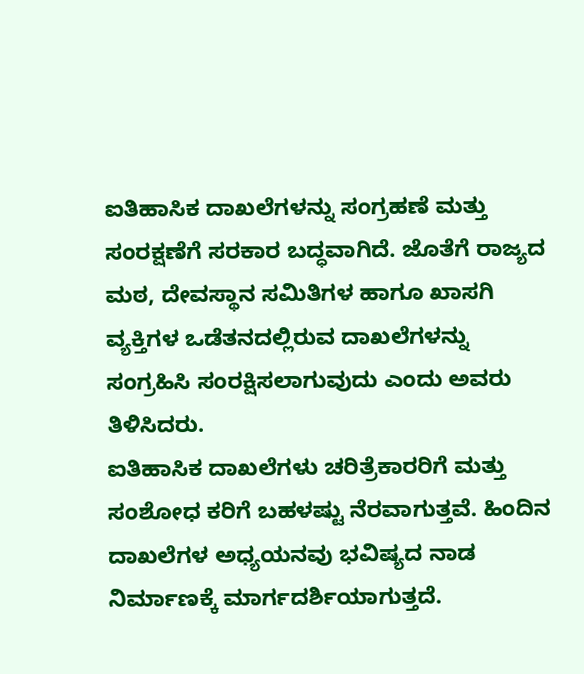ಐತಿಹಾಸಿಕ ದಾಖಲೆಗಳನ್ನು ಸಂಗ್ರಹಣೆ ಮತ್ತು ಸಂರಕ್ಷಣೆಗೆ ಸರಕಾರ ಬದ್ಧವಾಗಿದೆ. ಜೊತೆಗೆ ರಾಜ್ಯದ ಮಠ, ದೇವಸ್ಥಾನ ಸಮಿತಿಗಳ ಹಾಗೂ ಖಾಸಗಿ ವ್ಯಕ್ತಿಗಳ ಒಡೆತನದಲ್ಲಿರುವ ದಾಖಲೆಗಳನ್ನು ಸಂಗ್ರಹಿಸಿ ಸಂರಕ್ಷಿಸಲಾಗುವುದು ಎಂದು ಅವರು ತಿಳಿಸಿದರು.
ಐತಿಹಾಸಿಕ ದಾಖಲೆಗಳು ಚರಿತ್ರೆಕಾರರಿಗೆ ಮತ್ತು ಸಂಶೋಧ ಕರಿಗೆ ಬಹಳಷ್ಟು ನೆರವಾಗುತ್ತವೆ. ಹಿಂದಿನ ದಾಖಲೆಗಳ ಅಧ್ಯಯನವು ಭವಿಷ್ಯದ ನಾಡ ನಿರ್ಮಾಣಕ್ಕೆ ಮಾರ್ಗದರ್ಶಿಯಾಗುತ್ತದೆ.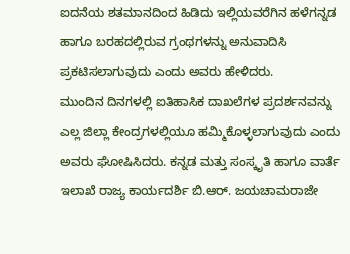ಐದನೆಯ ಶತಮಾನದಿಂದ ಹಿಡಿದು ಇಲ್ಲಿಯವರೆಗಿನ ಹಳೆಗನ್ನಡ ಹಾಗೂ ಬರಹದಲ್ಲಿರುವ ಗ್ರಂಥಗಳನ್ನು ಅನುವಾದಿಸಿ ಪ್ರಕಟಿಸಲಾಗುವುದು ಎಂದು ಅವರು ಹೇಳಿದರು.
ಮುಂದಿನ ದಿನಗಳಲ್ಲಿ ಐತಿಹಾಸಿಕ ದಾಖಲೆಗಳ ಪ್ರದರ್ಶನವನ್ನು ಎಲ್ಲ ಜಿಲ್ಲಾ ಕೇಂದ್ರಗಳಲ್ಲಿಯೂ ಹಮ್ಮಿಕೊಳ್ಳಲಾಗುವುದು ಎಂದು ಅವರು ಘೋಷಿಸಿದರು. ಕನ್ನಡ ಮತ್ತು ಸಂಸ್ಕೃತಿ ಹಾಗೂ ವಾರ್ತೆ ಇಲಾಖೆ ರಾಜ್ಯ ಕಾರ್ಯದರ್ಶಿ ಬಿ.ಆರ್. ಜಯಚಾಮರಾಜೇ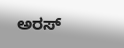ಅರಸ್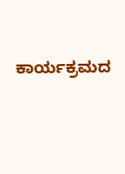ಕಾರ್ಯಕ್ರಮದ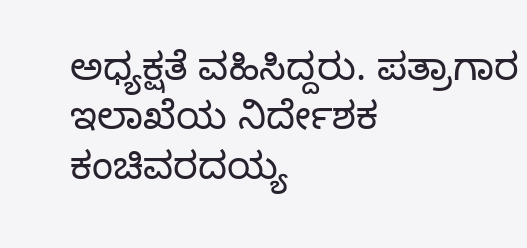ಅಧ್ಯಕ್ಷತೆ ವಹಿಸಿದ್ದರು. ಪತ್ರಾಗಾರ ಇಲಾಖೆಯ ನಿರ್ದೇಶಕ ಕಂಚಿವರದಯ್ಯ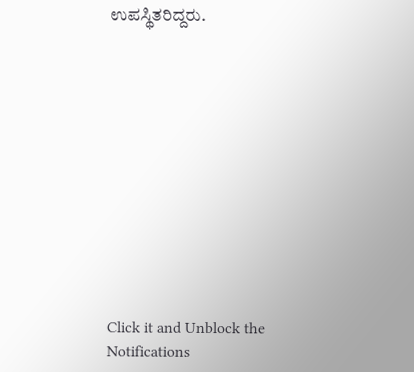ಉಪಸ್ಥಿತರಿದ್ದರು.












Click it and Unblock the Notifications